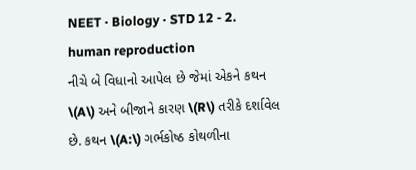NEET · Biology · STD 12 - 2. human reproduction
નીચે બે વિધાનો આપેલ છે જેમાં એકને કથન \(A\) અને બીજાને કારણ \(R\) તરીકે દર્શાવેલ છે. કથન \(A:\) ગર્ભકોષ્ઠ કોથળીના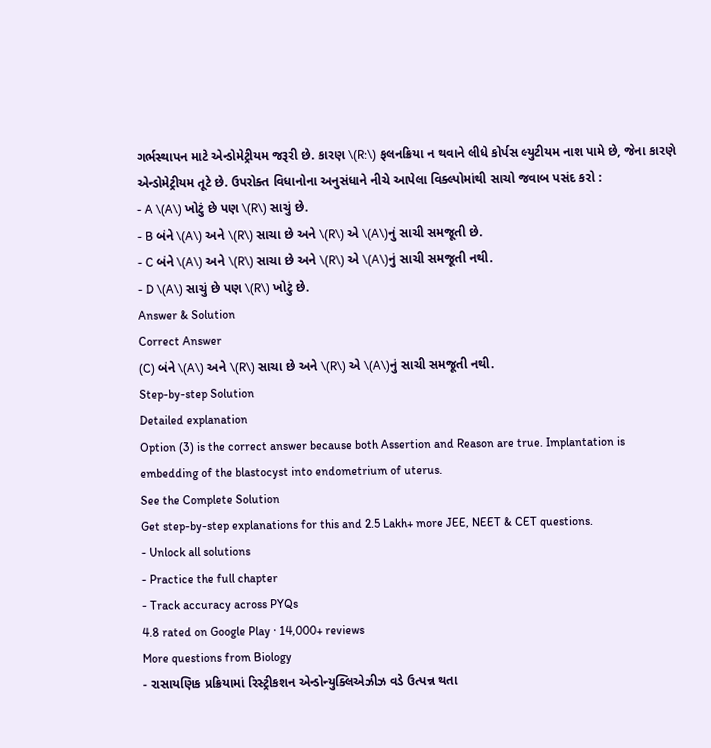ગર્ભસ્થાપન માટે એન્ડોમેટ્રીયમ જરૂરી છે. કારણ \(R:\) ફલનક્રિયા ન થવાને લીધે કોર્પસ લ્યુટીયમ નાશ પામે છે, જેના કારણે એન્ડોમેટ્રીયમ તૂટે છે. ઉપરોક્ત વિધાનોના અનુસંધાને નીચે આપેલા વિક્લ્પોમાંથી સાચો જવાબ પસંદ કરો :
- A \(A\) ખોટું છે પણ \(R\) સાચું છે.
- B બંને \(A\) અને \(R\) સાચા છે અને \(R\) એ \(A\)નું સાચી સમજૂતી છે.
- C બંને \(A\) અને \(R\) સાચા છે અને \(R\) એ \(A\)નું સાચી સમજૂતી નથી.
- D \(A\) સાચું છે પણ \(R\) ખોટું છે.
Answer & Solution
Correct Answer
(C) બંને \(A\) અને \(R\) સાચા છે અને \(R\) એ \(A\)નું સાચી સમજૂતી નથી.
Step-by-step Solution
Detailed explanation
Option (3) is the correct answer because both Assertion and Reason are true. Implantation is embedding of the blastocyst into endometrium of uterus.
See the Complete Solution
Get step-by-step explanations for this and 2.5 Lakh+ more JEE, NEET & CET questions.
- Unlock all solutions
- Practice the full chapter
- Track accuracy across PYQs
4.8 rated on Google Play · 14,000+ reviews
More questions from Biology
- રાસાયણિક પ્રક્રિયામાં રિસ્ટ્રીકશન એન્ડોન્યુક્લિએઝીઝ વડે ઉત્પન્ન થતા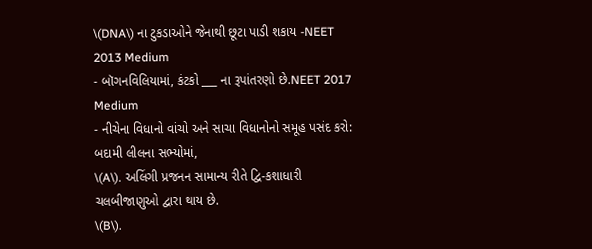\(DNA\) ના ટુકડાઓને જેનાથી છૂટા પાડી શકાય -NEET 2013 Medium
- બૉગનવિલિયામાં, કંટકો ___ ના રૂપાંતરણો છે.NEET 2017 Medium
- નીચેના વિધાનો વાંચો અને સાચા વિધાનોનો સમૂહ પસંદ કરો: બદામી લીલના સભ્યોમાં,
\(A\). અલિંગી પ્રજનન સામાન્ય રીતે દ્વિ-કશાધારી ચલબીજાણુઓ દ્વારા થાય છે.
\(B\).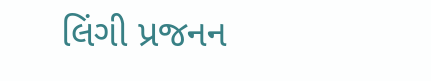લિંગી પ્રજનન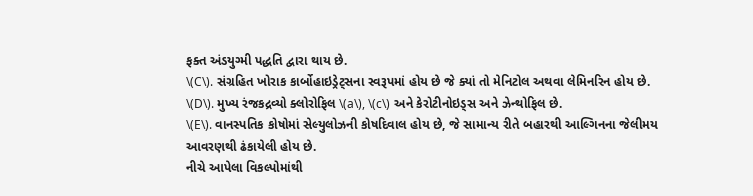ફક્ત અંડયુગ્મી પદ્ધતિ દ્વારા થાય છે.
\(C\). સંગ્રહિત ખોરાક કાર્બોહાઇડ્રેટ્સના સ્વરૂપમાં હોય છે જે ક્યાં તો મેનિટોલ અથવા લેમિનરિન હોય છે.
\(D\). મુખ્ય રંજકદ્રવ્યો ક્લોરોફિલ \(a\), \(c\) અને કેરોટીનોઇડ્સ અને ઝેન્થોફિલ છે.
\(E\). વાનસ્પતિક કોષોમાં સેલ્યુલોઝની કોષદિવાલ હોય છે, જે સામાન્ય રીતે બહારથી આલ્ગિનના જેલીમય આવરણથી ઢંકાયેલી હોય છે.
નીચે આપેલા વિકલ્પોમાંથી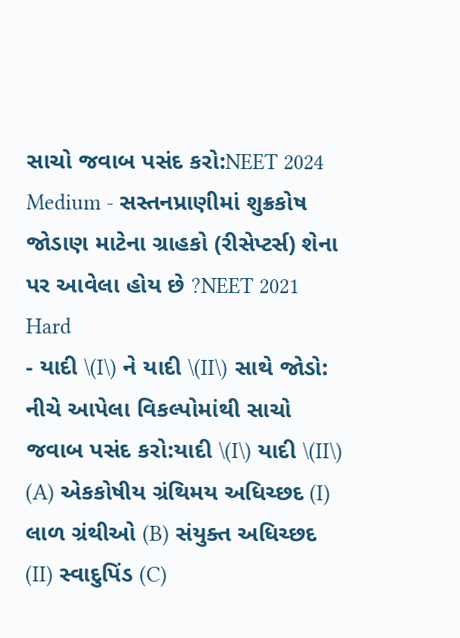સાચો જવાબ પસંદ કરો:NEET 2024 Medium - સસ્તનપ્રાણીમાં શુક્રકોષ જોડાણ માટેના ગ્રાહકો (રીસેપ્ટર્સ) શેના પર આવેલા હોય છે ?NEET 2021 Hard
- યાદી \(I\) ને યાદી \(II\) સાથે જોડો:
નીચે આપેલા વિકલ્પોમાંથી સાચો જવાબ પસંદ કરો:યાદી \(I\) યાદી \(II\) (A) એકકોષીય ગ્રંથિમય અધિચ્છદ (I) લાળ ગ્રંથીઓ (B) સંયુક્ત અધિચ્છદ (II) સ્વાદુપિંડ (C)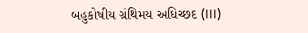બહુકોષીય ગ્રંથિમય અધિચ્છદ (III)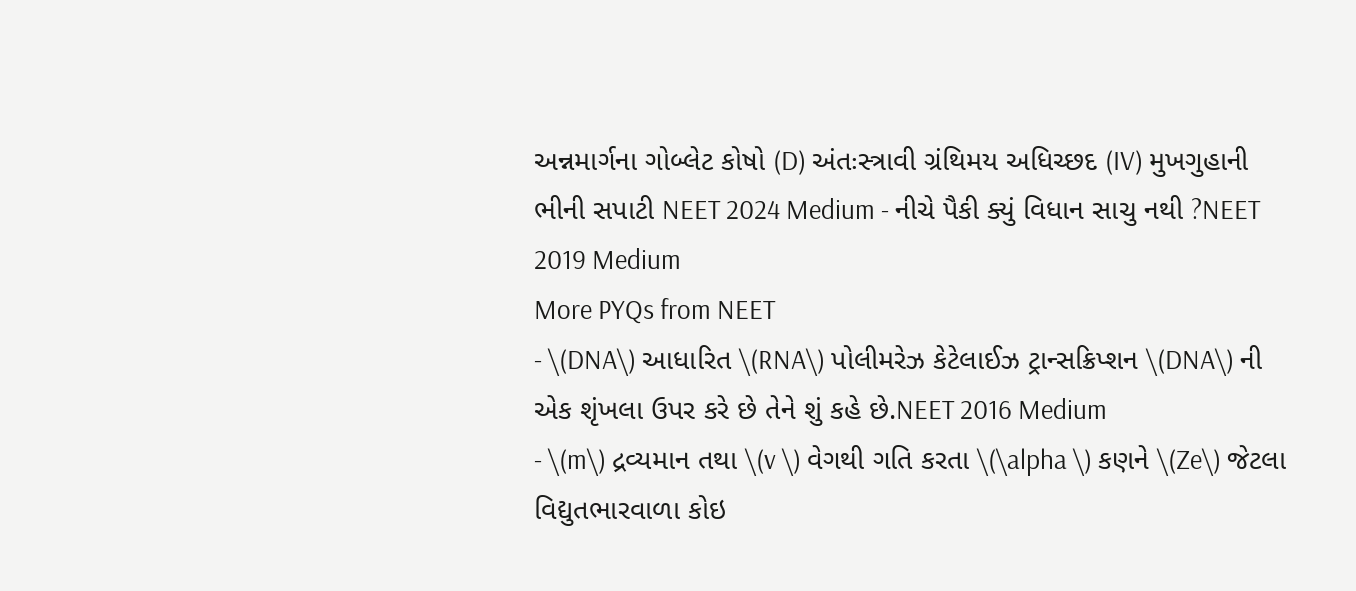અન્નમાર્ગના ગોબ્લેટ કોષો (D) અંતઃસ્ત્રાવી ગ્રંથિમય અધિચ્છદ (IV) મુખગુહાની ભીની સપાટી NEET 2024 Medium - નીચે પૈકી ક્યું વિધાન સાચુ નથી ?NEET 2019 Medium
More PYQs from NEET
- \(DNA\) આધારિત \(RNA\) પોલીમરેઝ કેટેલાઈઝ ટ્રાન્સક્રિપ્શન \(DNA\) ની એક શૃંખલા ઉપર કરે છે તેને શું કહે છે.NEET 2016 Medium
- \(m\) દ્રવ્યમાન તથા \(v \) વેગથી ગતિ કરતા \(\alpha \) કણને \(Ze\) જેટલા વિદ્યુતભારવાળા કોઇ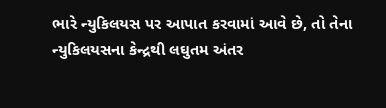ભારે ન્યુકિલયસ પર આપાત કરવામાં આવે છે, તો તેના ન્યુકિલયસના કેન્દ્રથી લઘુતમ અંતર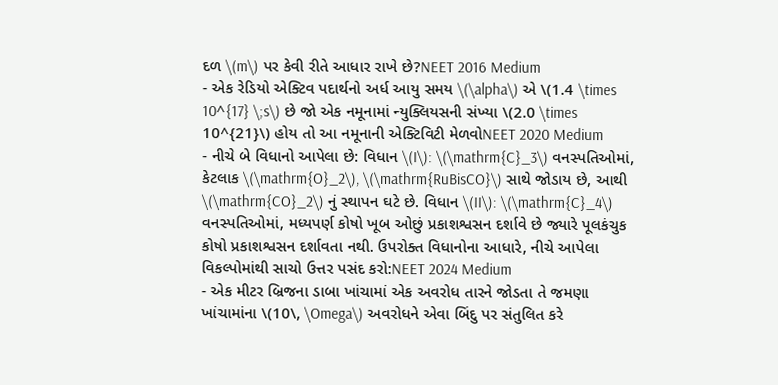દળ \(m\) પર કેવી રીતે આધાર રાખે છે?NEET 2016 Medium
- એક રેડિયો એક્ટિવ પદાર્થનો અર્ધ આયુ સમય \(\alpha\) એ \(1.4 \times 10^{17} \;s\) છે જો એક નમૂનામાં ન્યુક્લિયસની સંખ્યા \(2.0 \times 10^{21}\) હોય તો આ નમૂનાની એક્ટિવિટી મેળવોNEET 2020 Medium
- નીચે બે વિધાનો આપેલા છે: વિધાન \(I\): \(\mathrm{C}_3\) વનસ્પતિઓમાં, કેટલાક \(\mathrm{O}_2\), \(\mathrm{RuBisCO}\) સાથે જોડાય છે, આથી \(\mathrm{CO}_2\) નું સ્થાપન ઘટે છે. વિધાન \(II\): \(\mathrm{C}_4\) વનસ્પતિઓમાં, મધ્યપર્ણ કોષો ખૂબ ઓછું પ્રકાશશ્વસન દર્શાવે છે જ્યારે પૂલકંચુક કોષો પ્રકાશશ્વસન દર્શાવતા નથી. ઉપરોક્ત વિધાનોના આધારે, નીચે આપેલા વિકલ્પોમાંથી સાચો ઉત્તર પસંદ કરો:NEET 2024 Medium
- એક મીટર બ્રિજના ડાબા ખાંચામાં એક અવરોધ તારને જોડતા તે જમણા ખાંચામાંના \(10\, \Omega\) અવરોધને એવા બિંદુ પર સંતુલિત કરે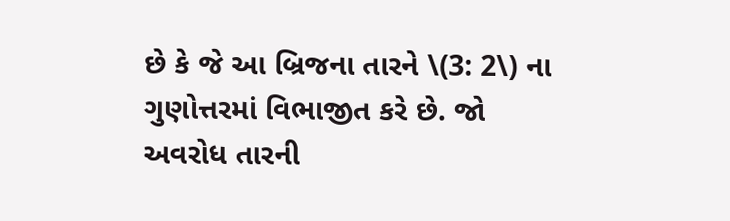છે કે જે આ બ્રિજના તારને \(3: 2\) ના ગુણોત્તરમાં વિભાજીત કરે છે. જો અવરોધ તારની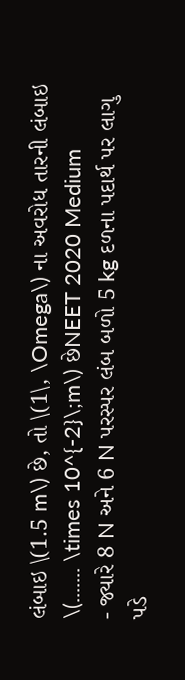લંબાઇ \(1.5 m\) છે, તો \(1\, \Omega\) ના અવરોધ તારની લંબાઇ \(....... \times 10^{-2}\;m\) છેNEET 2020 Medium
- જ્યારે 8 N અને 6 N પરસ્પર લંબ બળો 5 kg દળના પદાર્થ પર લાગુ પડે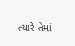ત્યારે તેમાં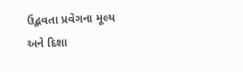ઉદ્ભવતા પ્રવેગના મૂલ્ય અને દિશા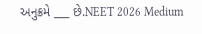અનુક્રમે ___ છે.NEET 2026 Medium